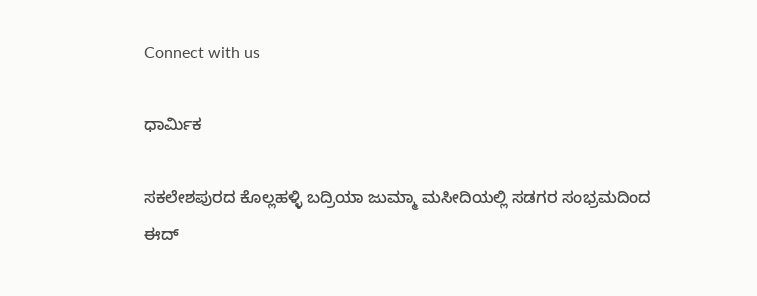Connect with us

ಧಾರ್ಮಿಕ

ಸಕಲೇಶಪುರದ ಕೊಲ್ಲಹಳ್ಳಿ ಬದ್ರಿಯಾ ಜುಮ್ಮಾ ಮಸೀದಿಯಲ್ಲಿ ಸಡಗರ ಸಂಭ್ರಮದಿಂದ ಈದ್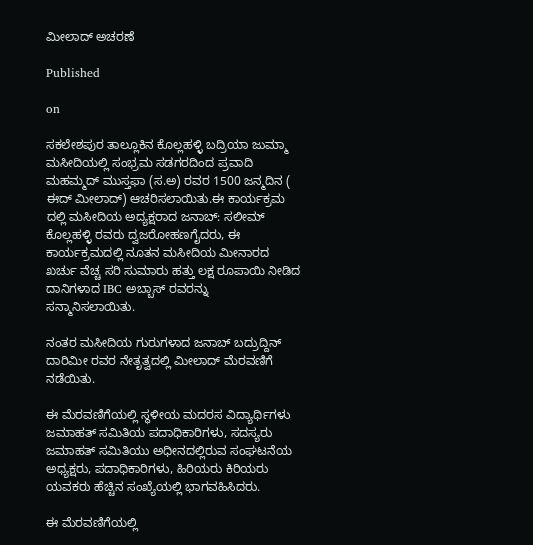ಮೀಲಾದ್ ಅಚರಣೆ

Published

on

ಸಕಲೇಶಪುರ ತಾಲ್ಲೂಕಿನ ಕೊಲ್ಲಹಳ್ಳಿ ಬದ್ರಿಯಾ ಜುಮ್ಮಾ ಮಸೀದಿಯಲ್ಲಿ ಸಂಭ್ರಮ ಸಡಗರದಿಂದ ಪ್ರವಾದಿ ಮಹಮ್ಮದ್ ಮುಸ್ತಫಾ (ಸ.ಅ) ರವರ 1500 ಜನ್ಮದಿನ ( ಈದ್ ಮೀಲಾದ್) ಆಚರಿಸಲಾಯಿತು.ಈ ಕಾರ್ಯಕ್ರಮ ದಲ್ಲಿ ಮಸೀದಿಯ ಅದ್ಯಕ್ಷರಾದ ಜನಾಬ್: ಸಲೀಮ್ ಕೊಲ್ಲಹಳ್ಳಿ ರವರು ದ್ವಜರೋಹಣಗೈದರು, ಈ ಕಾರ್ಯಕ್ರಮದಲ್ಲಿ ನೂತನ ಮಸೀದಿಯ ಮೀನಾರದ ಖರ್ಚು ವೆಚ್ಚ ಸರಿ ಸುಮಾರು ಹತ್ತು ಲಕ್ಷ ರೂಪಾಯಿ ನೀಡಿದ ದಾನಿಗಳಾದ IBC ಅಬ್ಬಾಸ್ ರವರನ್ನು ಸನ್ಮಾನಿಸಲಾಯಿತು.

ನಂತರ ಮಸೀದಿಯ ಗುರುಗಳಾದ ಜನಾಬ್ ಬದ್ರುದ್ದಿನ್ ದಾರಿಮೀ ರವರ ನೇತೃತ್ವದಲ್ಲಿ ಮೀಲಾದ್ ಮೆರವಣಿಗೆ ನಡೆಯಿತು.

ಈ ಮೆರವಣಿಗೆಯಲ್ಲಿ ಸ್ಥಳೀಯ ಮದರಸ ವಿದ್ಯಾರ್ಥಿಗಳು ಜಮಾಹತ್ ಸಮಿತಿಯ ಪದಾಧಿಕಾರಿಗಳು, ಸದಸ್ಯರು ಜಮಾಹತ್ ಸಮಿತಿಯು ಅಧೀನದಲ್ಲಿರುವ ಸಂಘಟನೆಯ ಅಧ್ಯಕ್ಷರು, ಪದಾಧಿಕಾರಿಗಳು, ಹಿರಿಯರು ಕಿರಿಯರು ಯವಕರು ಹೆಚ್ಚಿನ ಸಂಖ್ಯೆಯಲ್ಲಿ ಭಾಗವಹಿಸಿದರು.

ಈ ಮೆರವಣಿಗೆಯಲ್ಲಿ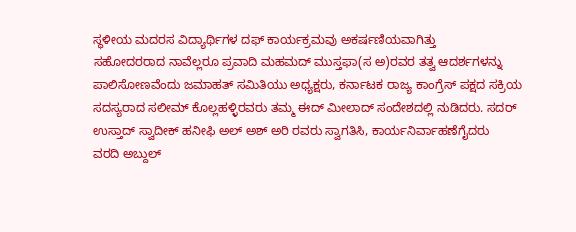ಸ್ಥಳೀಯ ಮದರಸ ವಿದ್ಯಾರ್ಥಿಗಳ ದಫ್ ಕಾರ್ಯಕ್ರಮವು ಅಕರ್ಷಣಿಯವಾಗಿತ್ತು
ಸಹೋದರರಾದ ನಾವೆಲ್ಲರೂ ಪ್ರವಾದಿ ಮಹಮದ್ ಮುಸ್ತಫಾ(ಸ ಅ)ರವರ ತತ್ವ ಆದರ್ಶಗಳನ್ನು ಪಾಲಿಸೋಣವೆಂದು ಜಮಾಹತ್ ಸಮಿತಿಯು ಅಧ್ಯಕ್ಷರು, ಕರ್ನಾಟಕ ರಾಜ್ಯ ಕಾಂಗ್ರೆಸ್ ಪಕ್ಷದ ಸಕ್ರಿಯ ಸದಸ್ಯರಾದ ಸಲೀಮ್ ಕೊಲ್ಲಹಳ್ಳಿರವರು ತಮ್ಮ ಈದ್ ಮೀಲಾದ್ ಸಂದೇಶದಲ್ಲಿ ನುಡಿದರು. ಸದರ್ ಉಸ್ತಾದ್ ಸ್ವಾದೀಕ್ ಹನೀಫಿ ಅಲ್ ಅಶ್ ಅರಿ ರವರು ಸ್ವಾಗತಿಸಿ, ಕಾರ್ಯನಿರ್ವಾಹಣೆಗೈದರು
ವರದಿ ಅಬ್ದುಲ್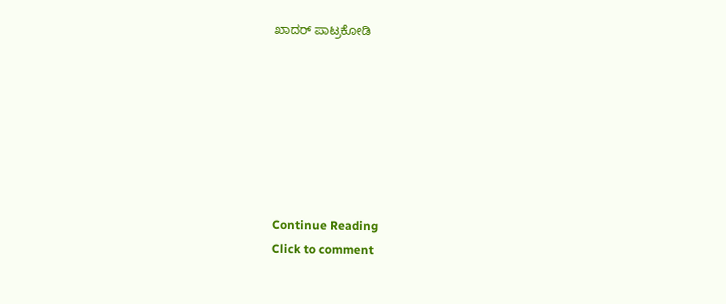ಖಾದರ್ ಪಾಟ್ರಕೋಡಿ







Continue Reading
Click to comment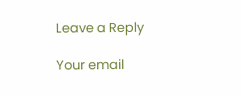Leave a Reply

Your email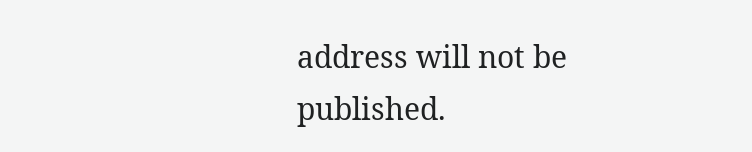address will not be published.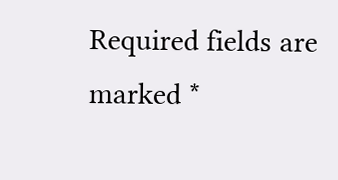Required fields are marked *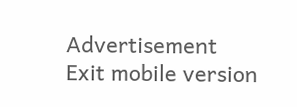Advertisement
Exit mobile version